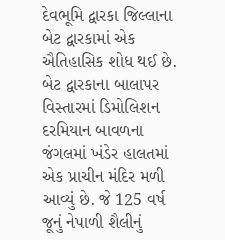દેવભૂમિ દ્વારકા જિલ્લાના બેટ દ્વારકામાં એક ઐતિહાસિક શોધ થઈ છે. બેટ દ્વારકાના બાલાપર વિસ્તારમાં ડિમોલિશન દરમિયાન બાવળના જંગલમાં ખંડેર હાલતમાં એક પ્રાચીન મંદિર મળી આવ્યું છે. જે 125 વર્ષ જૂનું નેપાળી શૈલીનું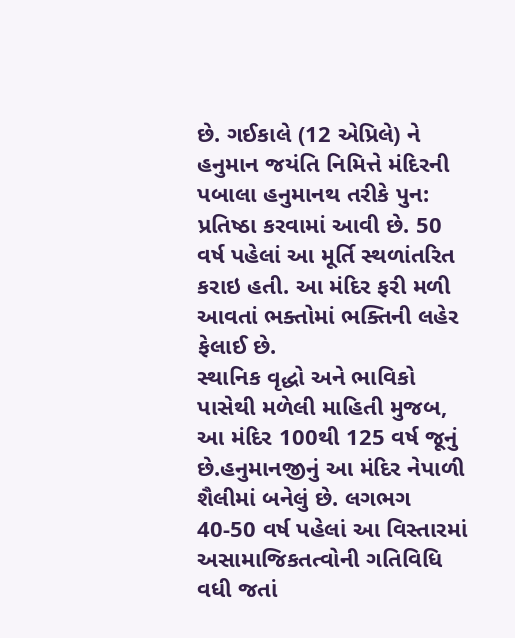છે. ગઈકાલે (12 એપ્રિલે) ને હનુમાન જયંતિ નિમિત્તે મંદિરની પબાલા હનુમાનથ તરીકે પુન: પ્રતિષ્ઠા કરવામાં આવી છે. 50 વર્ષ પહેલાં આ મૂર્તિ સ્થળાંતરિત કરાઇ હતી. આ મંદિર ફરી મળી આવતાં ભક્તોમાં ભક્તિની લહેર ફેલાઈ છે.
સ્થાનિક વૃદ્ધો અને ભાવિકો પાસેથી મળેલી માહિતી મુજબ, આ મંદિર 100થી 125 વર્ષ જૂનું છે.હનુમાનજીનું આ મંદિર નેપાળી શૈલીમાં બનેલું છે. લગભગ 40-50 વર્ષ પહેલાં આ વિસ્તારમાં અસામાજિકતત્વોની ગતિવિધિ વધી જતાં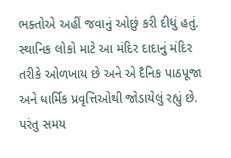ભક્તોએ અહીં જવાનું ઓછું કરી દીધું હતું.
સ્થાનિક લોકો માટે આ મંદિર દાદાનું મંદિર તરીકે ઓળખાય છે અને એ દૈનિક પાઠપૂજા અને ધાર્મિક પ્રવૃત્તિઓથી જોડાયેલું રહ્યું છે. પરંતુ સમય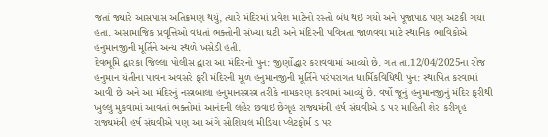જતાં જ્યારે આસપાસ અતિક્રમણ થયું, ત્યારે મંદિરમાં પ્રવેશ માટેનો રસ્તો બંધ થઇ ગયો અને પૂજાપાઠ પણ અટકી ગયા હતા. અસામાજિક પ્રવૃત્તિઓ વધતાં ભક્તોની સંખ્યા ઘટી અને મંદિરની પવિત્રતા જાળવવા માટે સ્થાનિક ભાવિકોએ હનુમાનજીની મૂર્તિને અન્ય સ્થળે ખસેડી હતી.
દેવભૂમિ દ્વારકા જિલ્લા પોલીસ દ્વારા આ મંદિરનો પુન: જીર્ણોદ્ધાર કરાવવામાં આવ્યો છે. ગત તા.12/04/2025ના રોજ હનુમાન યંતીના પાવન અવસરે ફરી મંદિરની મૂળ હનુમાનજીની મૂર્તિને પરંપરાગત ધાર્મિકવિધિથી પુન: સ્થાપિત કરવામાં આવી છે અને આ મંદિરનું નસ્ત્રબાલા હનુમાનસ્ત્રસ્ત્ર તરીકે નામકરણ કરવામાં આવ્યું છે. વર્ષો જૂનું હનુમાનજીનું મંદિર ફરીથી ખુલ્લુ મુકવામાં આવતાં ભક્તોમાં આનંદની લહેર છવાઇ છેગૃહ રાજ્યમંત્રી હર્ષ સંઘવીએ ડ પર માહિતી શેર કરીગૃહ રાજ્યમંત્રી હર્ષ સંઘવીએ પણ આ અંગે સોશિયલ મીડિયા પ્લેટફોર્મ ડ પર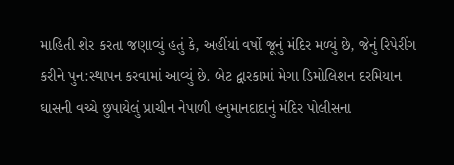માહિતી શેર કરતા જણાવ્યું હતું કે, અહીંયાં વર્ષો જૂનું મંદિર મળ્યું છે, જેનું રિપેરીંગ કરીને પુન:સ્થાપન કરવામાં આવ્યું છે. બેટ દ્વારકામાં મેગા ડિમોલિશન દરમિયાન ઘાસની વચ્ચે છુપાયેલું પ્રાચીન નેપાળી હનુમાનદાદાનું મંદિર પોલીસના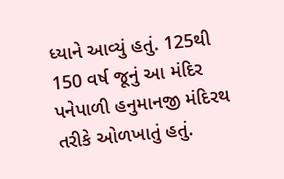ધ્યાને આવ્યું હતું. 125થી 150 વર્ષ જૂનું આ મંદિર પનેપાળી હનુમાનજી મંદિરથ તરીકે ઓળખાતું હતું.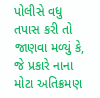પોલીસે વધુ તપાસ કરી તો જાણવા મળ્યું કે, જે પ્રકારે નાના મોટા અતિક્રમણ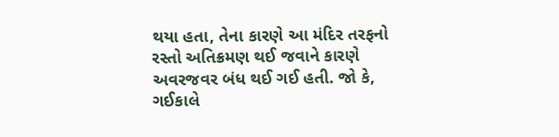થયા હતા, તેના કારણે આ મંદિર તરફનો રસ્તો અતિક્રમણ થઈ જવાને કારણે અવરજવર બંધ થઈ ગઈ હતી. જો કે, ગઈકાલે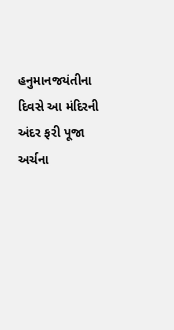હનુમાનજયંતીના દિવસે આ મંદિરની અંદર ફરી પૂજા અર્ચના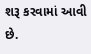શરૂ કરવામાં આવી છે.